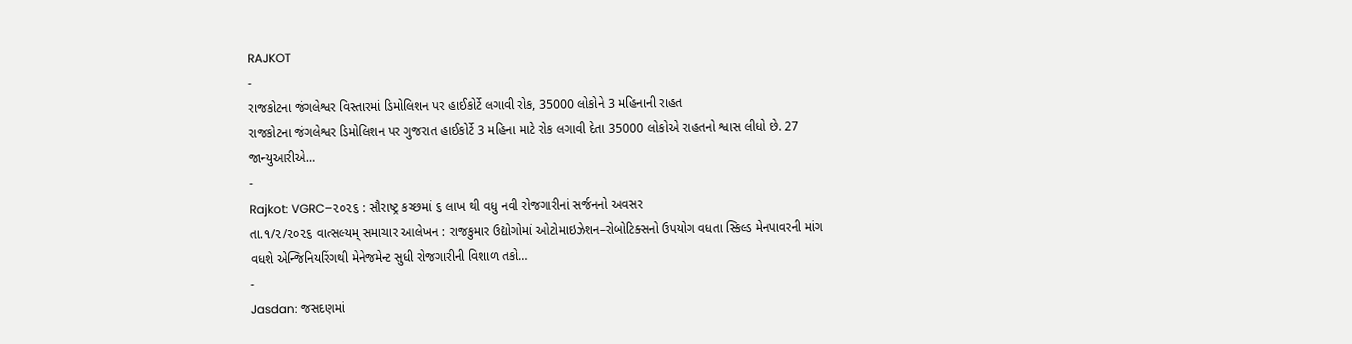RAJKOT
-
રાજકોટના જંગલેશ્વર વિસ્તારમાં ડિમોલિશન પર હાઈકોર્ટે લગાવી રોક, 35000 લોકોને 3 મહિનાની રાહત
રાજકોટના જંગલેશ્વર ડિમોલિશન પર ગુજરાત હાઈકોર્ટે 3 મહિના માટે રોક લગાવી દેતા 35000 લોકોએ રાહતનો શ્વાસ લીધો છે. 27 જાન્યુઆરીએ…
-
Rajkot: VGRC–૨૦૨૬ : સૌરાષ્ટ્ર કચ્છમાં ૬ લાખ થી વધુ નવી રોજગારીનાં સર્જનનો અવસર
તા.૧/૨/૨૦૨૬ વાત્સલ્યમ્ સમાચાર આલેખન : રાજકુમાર ઉદ્યોગોમાં ઓટોમાઇઝેશન–રોબોટિક્સનો ઉપયોગ વધતા સ્કિલ્ડ મેનપાવરની માંગ વધશે એન્જિનિયરિંગથી મેનેજમેન્ટ સુધી રોજગારીની વિશાળ તકો…
-
Jasdan: જસદણમાં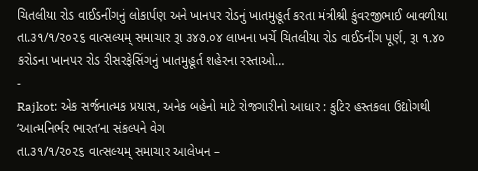ચિતલીયા રોડ વાઈડનીંગનું લોકાર્પણ અને ખાનપર રોડનું ખાતમુહૂર્ત કરતા મંત્રીશ્રી કુંવરજીભાઈ બાવળીયા
તા.૩૧/૧/૨૦૨૬ વાત્સલ્યમ્ સમાચાર રૂા ૩૪૭.૦૪ લાખના ખર્ચે ચિતલીયા રોડ વાઈડનીંગ પૂર્ણ, રૂા ૧.૪૦ કરોડના ખાનપર રોડ રીસરફેસિંગનું ખાતમુહૂર્ત શહેરના રસ્તાઓ…
-
Rajkot: એક સર્જનાત્મક પ્રયાસ, અનેક બહેનો માટે રોજગારીનો આધાર : કુટિર હસ્તકલા ઉદ્યોગથી ‘આત્મનિર્ભર ભારત’ના સંકલ્પને વેગ
તા.૩૧/૧/૨૦૨૬ વાત્સલ્યમ્ સમાચાર આલેખન –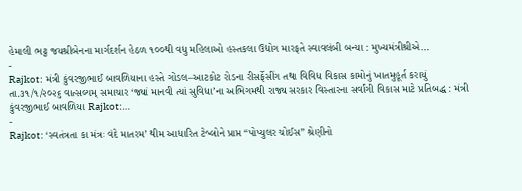હેમાલી ભટ્ટ જયશ્રીબેનના માર્ગદર્શન હેઠળ ૧૦૦થી વધુ મહિલાઓ હસ્તકલા ઉદ્યોગ મારફતે સ્વાવલંબી બન્યા : મુખ્યમંત્રીશ્રીએ…
-
Rajkot: મંત્રી કુંવરજીભાઈ બાવળિયાના હસ્તે ગોંડલ–આટકોટ રોડના રીસર્ફેસીંગ તથા વિવિધ વિકાસ કામોનું ખાતમુહૂર્ત કરાયું
તા.૩૧/૧/૨૦૨૬ વાત્સલ્યમ્ સમાચાર ‘જ્યાં માનવી ત્યાં સુવિધા’ના અભિગમથી રાજ્ય સરકાર વિસ્તારના સર્વાંગી વિકાસ માટે પ્રતિબદ્ધ : મંત્રી કુંવરજીભાઈ બાવળિયા Rajkot:…
-
Rajkot: ‘સ્વતંત્રતા કા મંત્રઃ વંદે માતરમ’ થીમ આધારિત ટેબ્લોને પ્રાપ્ત “પોપ્યુલર ચોઈસ” શ્રેણીનો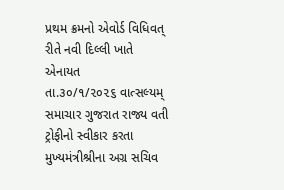પ્રથમ ક્રમનો એવોર્ડ વિધિવત્ રીતે નવી દિલ્લી ખાતે એનાયત
તા.૩૦/૧/૨૦૨૬ વાત્સલ્યમ્ સમાચાર ગુજરાત રાજ્ય વતી ટ્રોફીનો સ્વીકાર કરતા મુખ્યમંત્રીશ્રીના અગ્ર સચિવ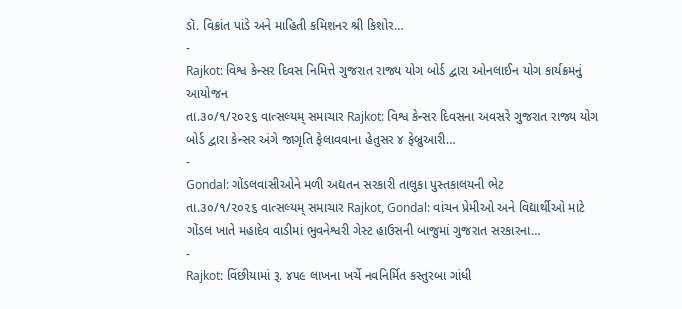ડૉ. વિક્રાંત પાંડે અને માહિતી કમિશનર શ્રી કિશોર…
-
Rajkot: વિશ્વ કેન્સર દિવસ નિમિત્તે ગુજરાત રાજ્ય યોગ બોર્ડ દ્વારા ઓનલાઈન યોગ કાર્યક્રમનું આયોજન
તા.૩૦/૧/૨૦૨૬ વાત્સલ્યમ્ સમાચાર Rajkot: વિશ્વ કેન્સર દિવસના અવસરે ગુજરાત રાજ્ય યોગ બોર્ડ દ્વારા કેન્સર અંગે જાગૃતિ ફેલાવવાના હેતુસર ૪ ફેબ્રુઆરી…
-
Gondal: ગોંડલવાસીઓને મળી અદ્યતન સરકારી તાલુકા પુસ્તકાલયની ભેટ
તા.૩૦/૧/૨૦૨૬ વાત્સલ્યમ્ સમાચાર Rajkot, Gondal: વાંચન પ્રેમીઓ અને વિદ્યાર્થીઓ માટે ગોંડલ ખાતે મહાદેવ વાડીમાં ભુવનેશ્વરી ગેસ્ટ હાઉસની બાજુમાં ગુજરાત સરકારના…
-
Rajkot: વિંછીયામાં રૂ. ૪૫૯ લાખના ખર્ચે નવનિર્મિત કસ્તુરબા ગાંધી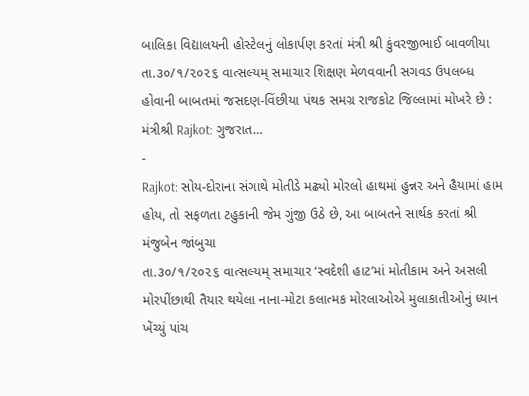બાલિકા વિદ્યાલયની હોસ્ટેલનું લોકાર્પણ કરતાં મંત્રી શ્રી કુંવરજીભાઈ બાવળીયા
તા.૩૦/૧/૨૦૨૬ વાત્સલ્યમ્ સમાચાર શિક્ષણ મેળવવાની સગવડ ઉપલબ્ધ હોવાની બાબતમાં જસદણ-વિંછીયા પંથક સમગ્ર રાજકોટ જિલ્લામાં મોખરે છે : મંત્રીશ્રી Rajkot: ગુજરાત…
-
Rajkot: સોય-દોરાના સંગાથે મોતીડે મઢ્યો મોરલો હાથમાં હુન્નર અને હૈયામાં હામ હોય, તો સફળતા ટહુકાની જેમ ગુંજી ઉઠે છે, આ બાબતને સાર્થક કરતાં શ્રી મંજુબેન જાંબુચા
તા.૩૦/૧/૨૦૨૬ વાત્સલ્યમ્ સમાચાર ‘સ્વદેશી હાટ’માં મોતીકામ અને અસલી મોરપીંછાથી તૈયાર થયેલા નાના-મોટા કલાત્મક મોરલાઓએ મુલાકાતીઓનું ધ્યાન ખેંચ્યું પાંચ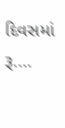દિવસમાં રૂ.…